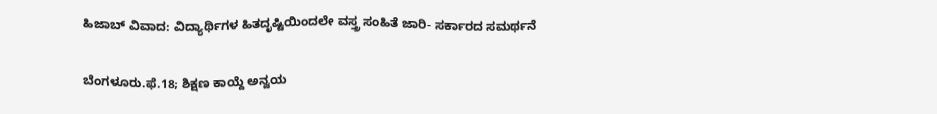ಹಿಜಾಬ್ ವಿವಾದ: ವಿದ್ಯಾರ್ಥಿಗಳ ಹಿತದೃಷ್ಟಿಯಿಂದಲೇ ವಸ್ತ್ರ ಸಂಹಿತೆ ಜಾರಿ- ಸರ್ಕಾರದ ಸಮರ್ಥನೆ

ಬೆಂಗಳೂರು.ಫೆ.18; ಶಿಕ್ಷಣ ಕಾಯ್ದೆ ಅನ್ವಯ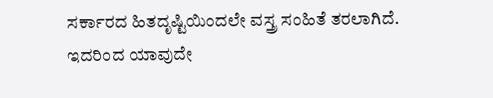ಸರ್ಕಾರದ ಹಿತದೃಷ್ಟಿಯಿಂದಲೇ ವಸ್ತ್ರ ಸಂಹಿತೆ ತರಲಾಗಿದೆ. ಇದರಿಂದ ಯಾವುದೇ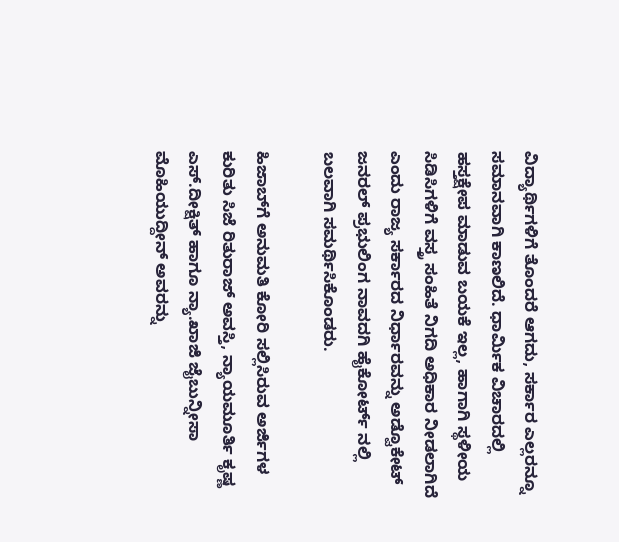ವಿದ್ಯಾರ್ಥಿಗಳಿಗೆ ತೊಂದರೆ ಆಗದು, ಸರ್ಕಾರ ಎಲ್ಲರನ್ನೂ ಸಮಾನವಾಗಿ ಕಾಣಲಿದೆ. ಧಾರ್ಮಿಕ ವಿಚಾರದಲ್ಲಿ ಹಸ್ತಕ್ಷೇಪ ಮಾಡುವ ಬಯಕೆ ಇಲ್ಲ, ಹಾಗಾಗಿ ಸ್ಥಳೀಯ ಸಿಡಿಸಿಗಳಿಗೆ ವಸ್ತ್ರ ಸಂಹಿತೆ ನಿಗದಿ ಅಧಿಕಾರ ನೀಡಲಾಗಿದೆ ಎಂದು ರಾಜ್ಯ ಸರ್ಕಾರದ ನಿರ್ಧಾರವನ್ನು ಅಡ್ವೊಕೇಟ್ ಜನರಲ್ ಪ್ರಭುಲಿಂಗ ನಾವದಗಿ ಹೈಕೋರ್ಟ್ ನಲ್ಲಿ ಬಲವಾಗಿ ಸಮರ್ಥಿಸಿಕೊಂಡರು.

ಹಿಜಾಬ್‌ಗೆ ಅನುಮತಿ ಕೋರಿ ಸಲ್ಲಿಸಿರುವ ಅರ್ಜಿಗಳ ಕುರಿತು ಸಿಜೆ ರಿತುರಾಜ್ ಅವಸ್ತಿ, ನ್ಯಾಯಮೂರ್ತಿ ಕೃಷ್ಣ ಎಸ್.ದೀಕ್ಷಿತ್ ಹಾಗೂ ನ್ಯಾ.ಖಾಜಿ ಜೈಬುನ್ನೀಸಾ ಮೊಹಿಯುದ್ದೀನ್ ಅವರನ್ನು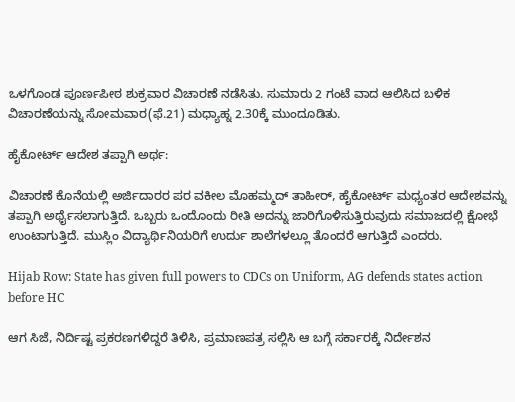ಒಳಗೊಂಡ ಪೂರ್ಣಪೀಠ ಶುಕ್ರವಾರ ವಿಚಾರಣೆ ನಡೆಸಿತು. ಸುಮಾರು 2 ಗಂಟೆ ವಾದ ಆಲಿಸಿದ ಬಳಿಕ ವಿಚಾರಣೆಯನ್ನು ಸೋಮವಾರ(ಫೆ.21) ಮಧ್ಯಾಹ್ನ 2.30ಕ್ಕೆ ಮುಂದೂಡಿತು.

ಹೈಕೋರ್ಟ್ ಆದೇಶ ತಪ್ಪಾಗಿ ಅರ್ಥ:

ವಿಚಾರಣೆ ಕೊನೆಯಲ್ಲಿ ಅರ್ಜಿದಾರರ ಪರ ವಕೀಲ ಮೊಹಮ್ಮದ್ ತಾಹೀರ್, ಹೈಕೋರ್ಟ್ ಮಧ್ಯಂತರ ಆದೇಶವನ್ನು ತಪ್ಪಾಗಿ ಅರ್ಥೈಸಲಾಗುತ್ತಿದೆ. ಒಬ್ಬರು ಒಂದೊಂದು ರೀತಿ ಅದನ್ನು ಜಾರಿಗೊಳಿಸುತ್ತಿರುವುದು ಸಮಾಜದಲ್ಲಿ ಕ್ಷೋಭೆ ಉಂಟಾಗುತ್ತಿದೆ. ಮುಸ್ಲಿಂ ವಿದ್ಯಾರ್ಥಿನಿಯರಿಗೆ ಉರ್ದು ಶಾಲೆಗಳಲ್ಲೂ ತೊಂದರೆ ಆಗುತ್ತಿದೆ ಎಂದರು.

Hijab Row: State has given full powers to CDCs on Uniform, AG defends states action before HC

ಆಗ ಸಿಜೆ, ನಿರ್ದಿಷ್ಟ ಪ್ರಕರಣಗಳಿದ್ದರೆ ತಿಳಿಸಿ, ಪ್ರಮಾಣಪತ್ರ ಸಲ್ಲಿಸಿ ಆ ಬಗ್ಗೆ ಸರ್ಕಾರಕ್ಕೆ ನಿರ್ದೇಶನ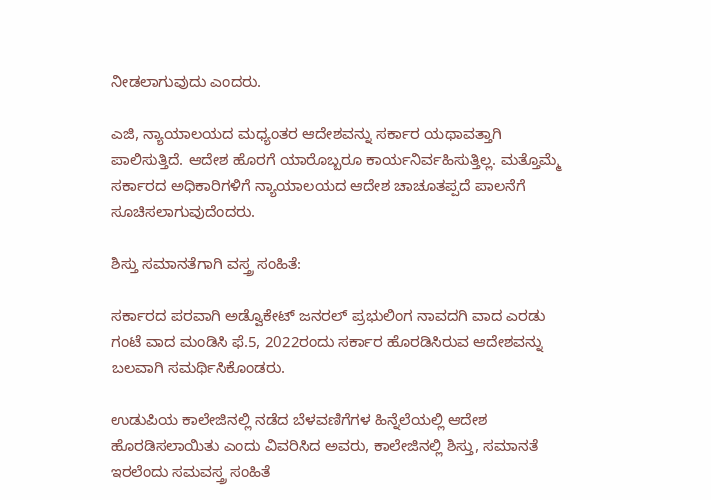ನೀಡಲಾಗುವುದು ಎಂದರು.

ಎಜಿ, ನ್ಯಾಯಾಲಯದ ಮಧ್ಯಂತರ ಆದೇಶವನ್ನು ಸರ್ಕಾರ ಯಥಾವತ್ತಾಗಿ ಪಾಲಿಸುತ್ತಿದೆ. ಆದೇಶ ಹೊರಗೆ ಯಾರೊಬ್ಬರೂ ಕಾರ್ಯನಿರ್ವಹಿಸುತ್ತಿಲ್ಲ. ಮತ್ತೊಮ್ಮೆ ಸರ್ಕಾರದ ಅಧಿಕಾರಿಗಳಿಗೆ ನ್ಯಾಯಾಲಯದ ಆದೇಶ ಚಾಚೂತಪ್ಪದೆ ಪಾಲನೆಗೆ ಸೂಚಿಸಲಾಗುವುದೆಂದರು.

ಶಿಸ್ತು ಸಮಾನತೆಗಾಗಿ ವಸ್ತ್ರ ಸಂಹಿತೆ:

ಸರ್ಕಾರದ ಪರವಾಗಿ ಅಡ್ವೊಕೇಟ್ ಜನರಲ್ ಪ್ರಭುಲಿಂಗ ನಾವದಗಿ ವಾದ ಎರಡು ಗಂಟೆ ವಾದ ಮಂಡಿಸಿ ಫೆ.5, 2022ರಂದು ಸರ್ಕಾರ ಹೊರಡಿಸಿರುವ ಆದೇಶವನ್ನು ಬಲವಾಗಿ ಸಮರ್ಥಿಸಿಕೊಂಡರು.

ಉಡುಪಿಯ ಕಾಲೇಜಿನಲ್ಲಿ ನಡೆದ ಬೆಳವಣಿಗೆಗಳ ಹಿನ್ನೆಲೆಯಲ್ಲಿ ಆದೇಶ ಹೊರಡಿಸಲಾಯಿತು ಎಂದು ವಿವರಿಸಿದ ಅವರು, ಕಾಲೇಜಿನಲ್ಲಿ ಶಿಸ್ತು, ಸಮಾನತೆ ಇರಲೆಂದು ಸಮವಸ್ತ್ರ ಸಂಹಿತೆ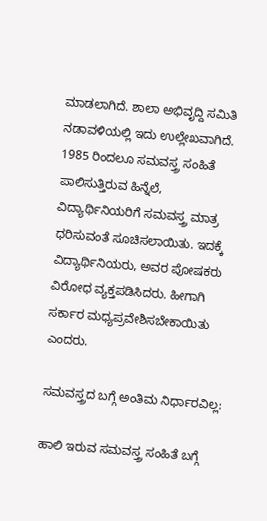ಮಾಡಲಾಗಿದೆ. ಶಾಲಾ ಅಭಿವೃದ್ದಿ ಸಮಿತಿ ನಡಾವಳಿಯಲ್ಲಿ ಇದು ಉಲ್ಲೇಖವಾಗಿದೆ. 1985 ರಿಂದಲೂ ಸಮವಸ್ತ್ರ ಸಂಹಿತೆ ಪಾಲಿಸುತ್ತಿರುವ ಹಿನ್ನೆಲೆ, ವಿದ್ಯಾರ್ಥಿನಿಯರಿಗೆ ಸಮವಸ್ತ್ರ ಮಾತ್ರ ಧರಿಸುವಂತೆ ಸೂಚಿಸಲಾಯಿತು. ಇದಕ್ಕೆ ವಿದ್ಯಾರ್ಥಿನಿಯರು, ಅವರ ಪೋಷಕರು ವಿರೋಧ ವ್ಯಕ್ತಪಡಿಸಿದರು. ಹೀಗಾಗಿ ಸರ್ಕಾರ ಮಧ್ಯಪ್ರವೇಶಿಸಬೇಕಾಯಿತು ಎಂದರು.

ಸಮವಸ್ತ್ರದ ಬಗ್ಗೆ ಅಂತಿಮ ನಿರ್ಧಾರವಿಲ್ಲ:

ಹಾಲಿ ಇರುವ ಸಮವಸ್ತ್ರ ಸಂಹಿತೆ ಬಗ್ಗೆ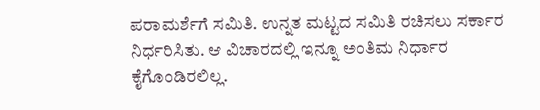ಪರಾಮರ್ಶೆಗೆ ಸಮಿತಿ. ಉನ್ನತ ಮಟ್ಟದ ಸಮಿತಿ ರಚಿಸಲು ಸರ್ಕಾರ ನಿರ್ಧರಿಸಿತು. ಆ ವಿಚಾರದಲ್ಲಿ ಇನ್ನೂ ಅಂತಿಮ ನಿರ್ಧಾರ ಕೈಗೊಂಡಿರಲಿಲ್ಲ.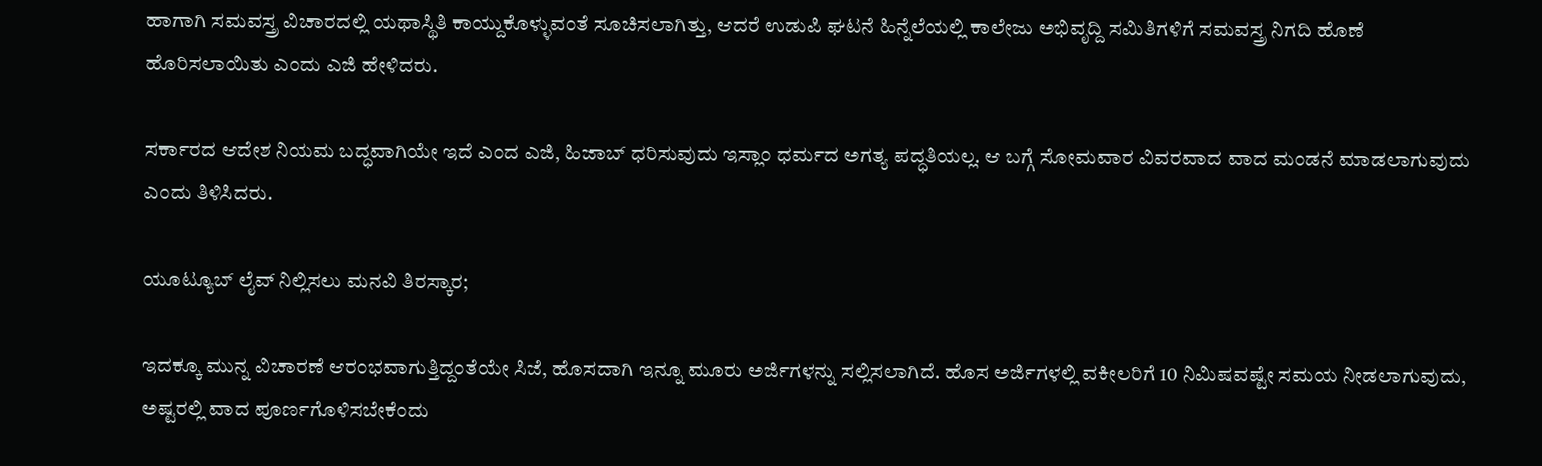ಹಾಗಾಗಿ ಸಮವಸ್ತ್ರ ವಿಚಾರದಲ್ಲಿ ಯಥಾಸ್ಥಿತಿ ಕಾಯ್ದುಕೊಳ್ಳುವಂತೆ ಸೂಚಿಸಲಾಗಿತ್ತು, ಆದರೆ ಉಡುಪಿ ಘಟನೆ ಹಿನ್ನೆಲೆಯಲ್ಲಿ ಕಾಲೇಜು ಅಭಿವೃದ್ದಿ ಸಮಿತಿಗಳಿಗೆ ಸಮವಸ್ತ್ರ ನಿಗದಿ ಹೊಣೆ ಹೊರಿಸಲಾಯಿತು ಎಂದು ಎಜಿ ಹೇಳಿದರು.

ಸರ್ಕಾರದ ಆದೇಶ ನಿಯಮ ಬದ್ಧವಾಗಿಯೇ ಇದೆ ಎಂದ ಎಜಿ, ಹಿಜಾಬ್ ಧರಿಸುವುದು ಇಸ್ಲಾಂ ಧರ್ಮದ ಅಗತ್ಯ ಪದ್ಧತಿಯಲ್ಲ. ಆ ಬಗ್ಗೆ ಸೋಮವಾರ ವಿವರವಾದ ವಾದ ಮಂಡನೆ ಮಾಡಲಾಗುವುದು ಎಂದು ತಿಳಿಸಿದರು.

ಯೂಟ್ಯೂಬ್ ಲೈವ್ ನಿಲ್ಲಿಸಲು ಮನವಿ ತಿರಸ್ಕಾರ;

ಇದಕ್ಕೂ ಮುನ್ನ ವಿಚಾರಣೆ ಆರಂಭವಾಗುತ್ತಿದ್ದಂತೆಯೇ ಸಿಜೆ, ಹೊಸದಾಗಿ ಇನ್ನೂ ಮೂರು ಅರ್ಜಿಗಳನ್ನು ಸಲ್ಲಿಸಲಾಗಿದೆ. ಹೊಸ ಅರ್ಜಿಗಳಲ್ಲಿ ವಕೀಲರಿಗೆ 10 ನಿಮಿಷವಷ್ಟೇ ಸಮಯ ನೀಡಲಾಗುವುದು, ಅಷ್ಟರಲ್ಲಿ ವಾದ ಪೂರ್ಣಗೊಳಿಸಬೇಕೆಂದು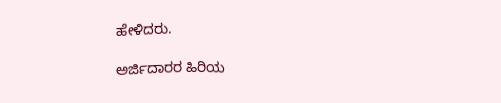ಹೇಳಿದರು.

ಅರ್ಜಿದಾರರ ಹಿರಿಯ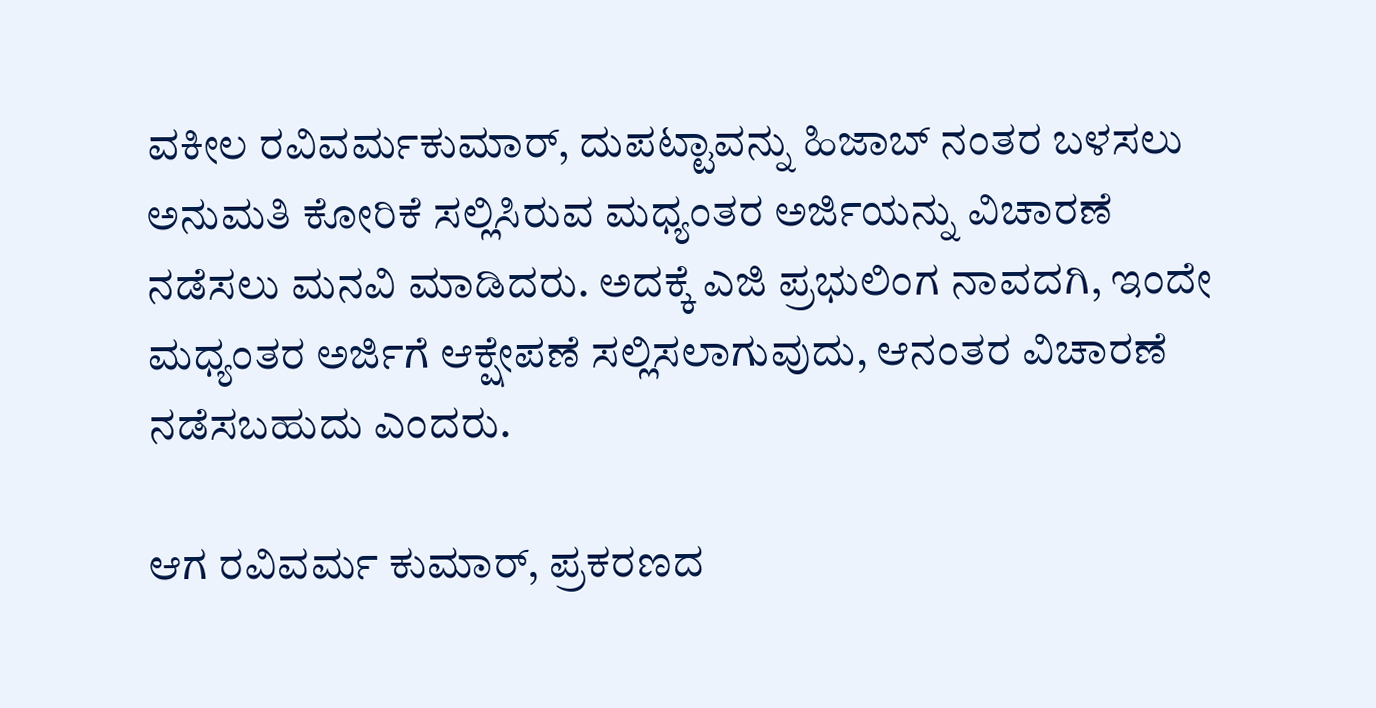ವಕೀಲ ರವಿವರ್ಮಕುಮಾರ್, ದುಪಟ್ಟಾವನ್ನು ಹಿಜಾಬ್ ನಂತರ ಬಳಸಲು ಅನುಮತಿ ಕೋರಿಕೆ ಸಲ್ಲಿಸಿರುವ ಮಧ್ಯಂತರ ಅರ್ಜಿಯನ್ನು ವಿಚಾರಣೆ ನಡೆಸಲು ಮನವಿ ಮಾಡಿದರು. ಅದಕ್ಕೆ ಎಜಿ ಪ್ರಭುಲಿಂಗ ನಾವದಗಿ, ಇಂದೇ ಮಧ್ಯಂತರ ಅರ್ಜಿಗೆ ಆಕ್ಷೇಪಣೆ ಸಲ್ಲಿಸಲಾಗುವುದು, ಆನಂತರ ವಿಚಾರಣೆ ನಡೆಸಬಹುದು ಎಂದರು.

ಆಗ ರವಿವರ್ಮ ಕುಮಾರ್, ಪ್ರಕರಣದ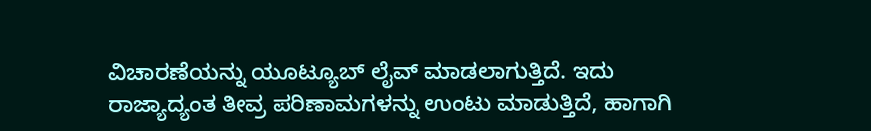ವಿಚಾರಣೆಯನ್ನು ಯೂಟ್ಯೂಬ್ ಲೈವ್ ಮಾಡಲಾಗುತ್ತಿದೆ. ಇದು ರಾಜ್ಯಾದ್ಯಂತ ತೀವ್ರ ಪರಿಣಾಮಗಳನ್ನು ಉಂಟು ಮಾಡುತ್ತಿದೆ, ಹಾಗಾಗಿ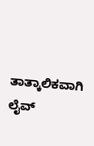ತಾತ್ಕಾಲಿಕವಾಗಿ ಲೈವ್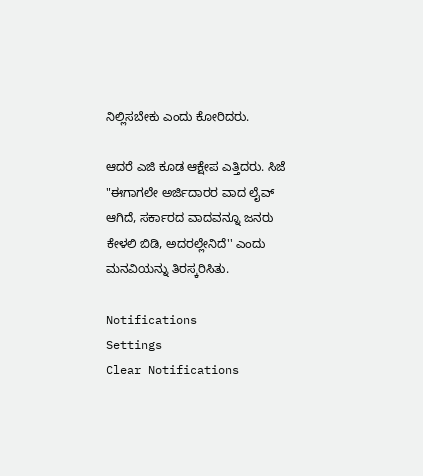ನಿಲ್ಲಿಸಬೇಕು ಎಂದು ಕೋರಿದರು.

ಆದರೆ ಎಜಿ ಕೂಡ ಆಕ್ಷೇಪ ಎತ್ತಿದರು. ಸಿಜೆ "ಈಗಾಗಲೇ ಅರ್ಜಿದಾರರ ವಾದ ಲೈವ್ ಆಗಿದೆ, ಸರ್ಕಾರದ ವಾದವನ್ನೂ ಜನರು ಕೇಳಲಿ ಬಿಡಿ, ಅದರಲ್ಲೇನಿದೆ'' ಎಂದು ಮನವಿಯನ್ನು ತಿರಸ್ಕರಿಸಿತು.

Notifications
Settings
Clear Notifications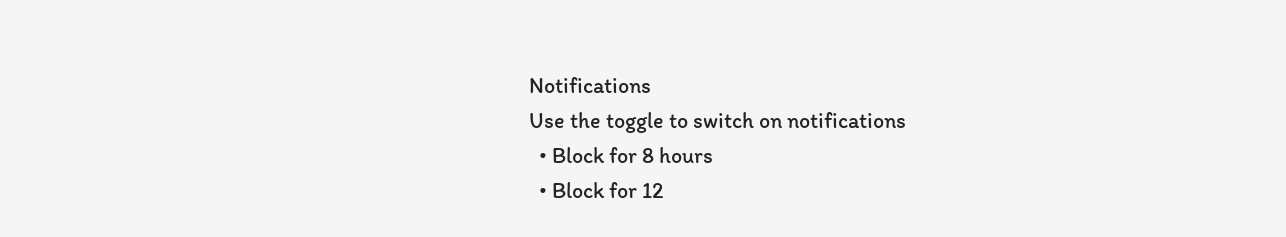Notifications
Use the toggle to switch on notifications
  • Block for 8 hours
  • Block for 12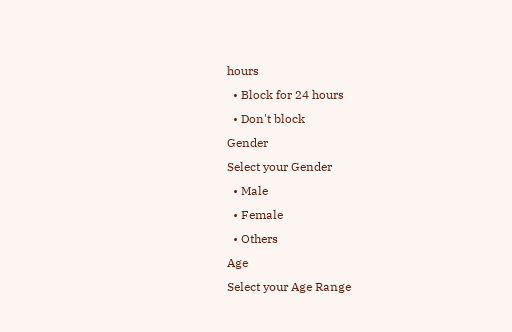hours
  • Block for 24 hours
  • Don't block
Gender
Select your Gender
  • Male
  • Female
  • Others
Age
Select your Age Range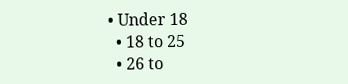• Under 18
  • 18 to 25
  • 26 to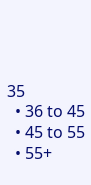35
  • 36 to 45
  • 45 to 55
  • 55+